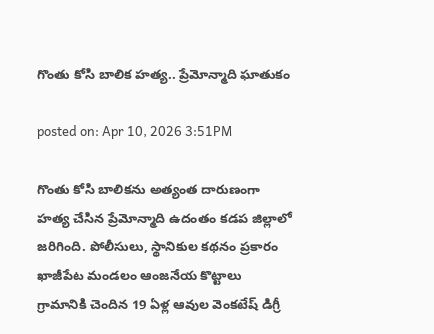గొంతు కోసి బాలిక హత్య.. ప్రేమోన్మాది ఘాతుకం

posted on: Apr 10, 2026 3:51PM

గొంతు కోసి బాలికను అత్యంత దారుణంగా హత్య చేసిన ప్రేమోన్మాది ఉదంతం కడప జిల్లాలో జరిగింది. పోలీసులు, స్థానికుల కథనం ప్రకారం  ఖాజీపేట మండలం ఆంజనేయ కొట్టాలు గ్రామానికి చెందిన 19 ఏళ్ల ఆవుల వెంకటేష్ డిగ్రీ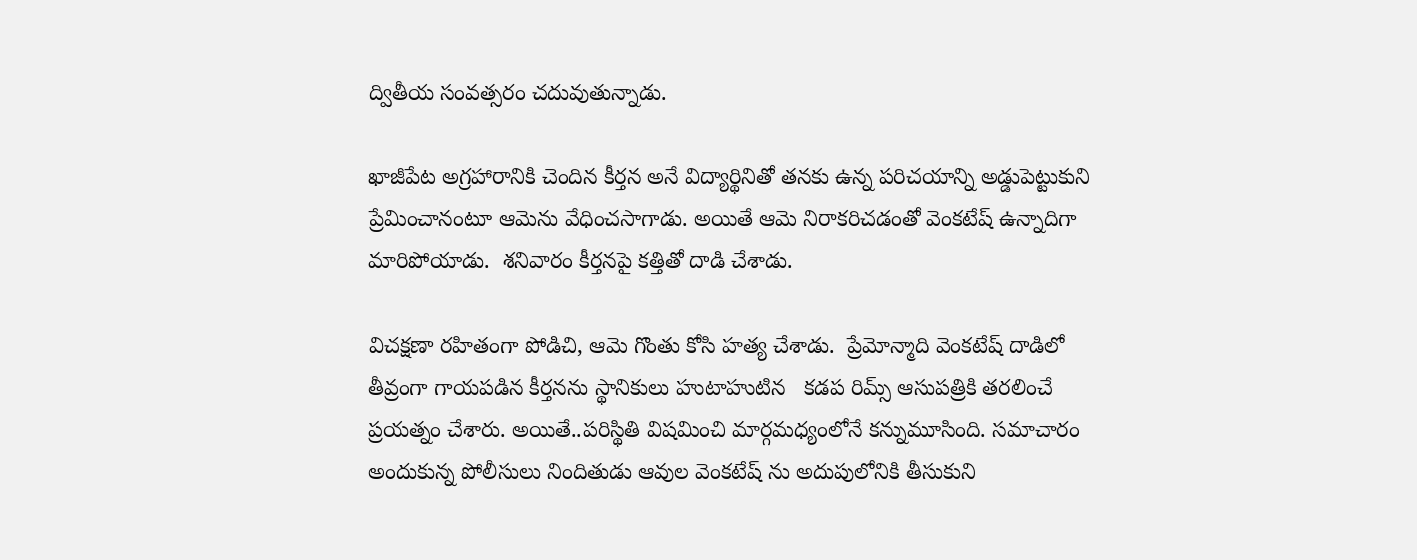ద్వితీయ సంవత్సరం చదువుతున్నాడు.

ఖాజీపేట అగ్రహారానికి చెందిన కీర్తన అనే విద్యార్థినితో తనకు ఉన్న పరిచయాన్ని అడ్డుపెట్టుకుని ప్రేమించానంటూ ఆమెను వేధించసాగాడు. అయితే ఆమె నిరాకరిచడంతో వెంకటేష్ ఉన్నాదిగా మారిపోయాడు.  శనివారం కీర్తనపై కత్తితో దాడి చేశాడు.

విచక్షణా రహితంగా పోడిచి, ఆమె గొంతు కోసి హత్య చేశాడు.  ప్రేమోన్మాది వెంకటేష్ దాడిలో తీవ్రంగా గాయపడిన కీర్తనను స్థానికులు హుటాహుటిన   కడప రిమ్స్ ఆసుపత్రికి తరలించే ప్రయత్నం చేశారు. అయితే..పరిస్థితి విషమించి మార్గమధ్యంలోనే కన్నుమూసింది. సమాచారం అందుకున్న పోలీసులు నిందితుడు ఆవుల వెంకటేష్ ను అదుపులోనికి తీసుకుని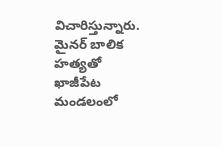విచారిస్తున్నారు.  మైనర్ బాలిక హత్యతో ఖాజీపేట మండలంలో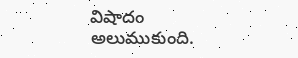విషాదం అలుముకుంది.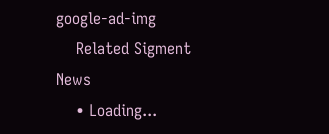google-ad-img
    Related Sigment News
    • Loading...